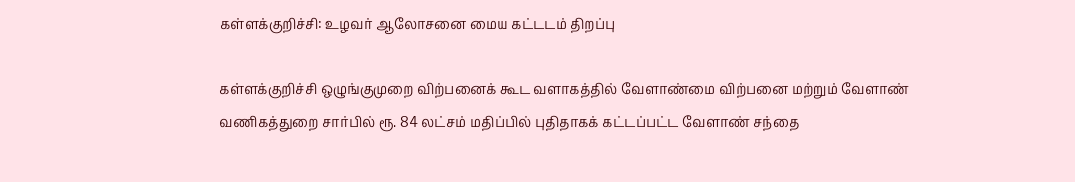கள்ளக்குறிச்சி: உழவர் ஆலோசனை மைய கட்டடம் திறப்பு

கள்ளக்குறிச்சி ஒழுங்குமுறை விற்பனைக் கூட வளாகத்தில் வேளாண்மை விற்பனை மற்றும் வேளாண் வணிகத்துறை சார்பில் ரூ. 84 லட்சம் மதிப்பில் புதிதாகக் கட்டப்பட்ட வேளாண் சந்தை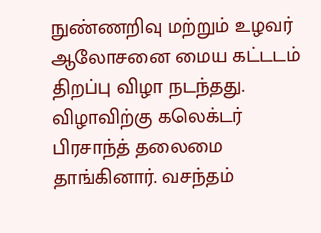நுண்ணறிவு மற்றும் உழவர் ஆலோசனை மைய கட்டடம் திறப்பு விழா நடந்தது. விழாவிற்கு கலெக்டர் பிரசாந்த் தலைமை தாங்கினார். வசந்தம்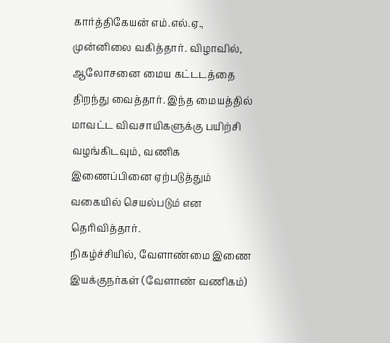கார்த்திகேயன் எம்.எல்.ஏ., முன்னிலை வகித்தார். விழாவில், ஆலோசனை மைய கட்டடத்தை திறந்து வைத்தார். இந்த மையத்தில் மாவட்ட விவசாயிகளுக்கு பயிற்சி வழங்கிடவும், வணிக இணைப்பினை ஏற்படுத்தும் வகையில் செயல்படும் என தெரிவித்தார்.
நிகழ்ச்சியில், வேளாண்மை இணை இயக்குநர்கள் (வேளாண் வணிகம்)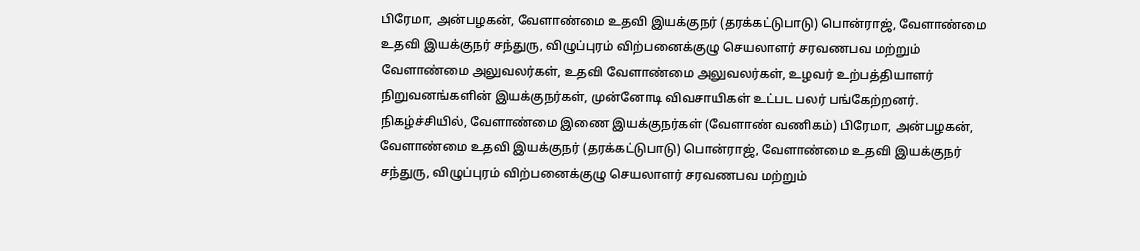பிரேமா, அன்பழகன், வேளாண்மை உதவி இயக்குநர் (தரக்கட்டுபாடு) பொன்ராஜ், வேளாண்மை உதவி இயக்குநர் சந்துரு, விழுப்புரம் விற்பனைக்குழு செயலாளர் சரவணபவ மற்றும் வேளாண்மை அலுவலர்கள், உதவி வேளாண்மை அலுவலர்கள், உழவர் உற்பத்தியாளர் நிறுவனங்களின் இயக்குநர்கள், முன்னோடி விவசாயிகள் உட்பட பலர் பங்கேற்றனர்.
நிகழ்ச்சியில், வேளாண்மை இணை இயக்குநர்கள் (வேளாண் வணிகம்) பிரேமா, அன்பழகன், வேளாண்மை உதவி இயக்குநர் (தரக்கட்டுபாடு) பொன்ராஜ், வேளாண்மை உதவி இயக்குநர் சந்துரு, விழுப்புரம் விற்பனைக்குழு செயலாளர் சரவணபவ மற்றும்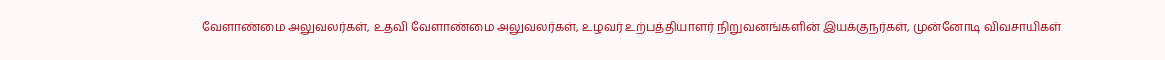வேளாண்மை அலுவலர்கள், உதவி வேளாண்மை அலுவலர்கள், உழவர் உற்பத்தியாளர் நிறுவனங்களின் இயக்குநர்கள், முன்னோடி விவசாயிகள்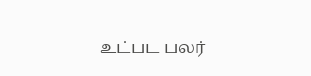உட்பட பலர்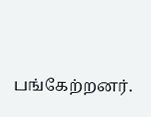பங்கேற்றனர்.